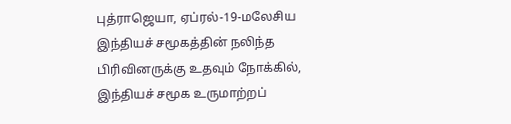புத்ராஜெயா, ஏப்ரல்-19-மலேசிய இந்தியச் சமூகத்தின் நலிந்த பிரிவினருக்கு உதவும் நோக்கில், இந்தியச் சமூக உருமாற்றப்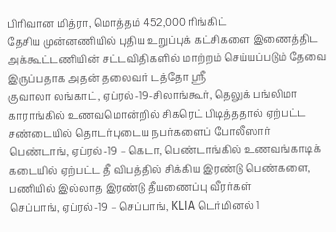பிரிவான மித்ரா, மொத்தம் 452,000 ரிங்கிட்
தேசிய முன்னணியில் புதிய உறுப்புக் கட்சிகளை இணைத்திட அக்கூட்டணியின் சட்டவிதிகளில் மாற்றம் செய்யப்படும் தேவை இருப்பதாக அதன் தலைவர் டத்தோ ஶ்ரீ
குவாலா லங்காட், ஏப்ரல்-19-சிலாங்கூர், தெலுக் பங்லிமா காராங்கில் உணவமொன்றில் சிகரெட் பிடித்ததால் ஏற்பட்ட சண்டையில் தொடர்புடைய நபர்களைப் போலீஸார்
பெண்டாங், ஏப்ரல்-19 – கெடா, பெண்டாங்கில் உணவங்காடிக் கடையில் ஏற்பட்ட தீ விபத்தில் சிக்கிய இரண்டு பெண்களை, பணியில் இல்லாத இரண்டு தீயணைப்பு வீரர்கள்
செப்பாங், ஏப்ரல்-19 – செப்பாங், KLIA டெர்மினல் 1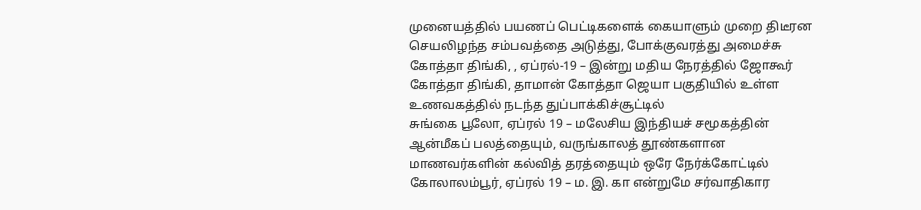முனையத்தில் பயணப் பெட்டிகளைக் கையாளும் முறை திடீரன செயலிழந்த சம்பவத்தை அடுத்து, போக்குவரத்து அமைச்சு
கோத்தா திங்கி, , ஏப்ரல்-19 – இன்று மதிய நேரத்தில் ஜோகூர் கோத்தா திங்கி, தாமான் கோத்தா ஜெயா பகுதியில் உள்ள உணவகத்தில் நடந்த துப்பாக்கிச்சூட்டில்
சுங்கை பூலோ, ஏப்ரல் 19 – மலேசிய இந்தியச் சமூகத்தின் ஆன்மீகப் பலத்தையும், வருங்காலத் தூண்களான மாணவர்களின் கல்வித் தரத்தையும் ஒரே நேர்க்கோட்டில்
கோலாலம்பூர், ஏப்ரல் 19 – ம. இ. கா என்றுமே சர்வாதிகார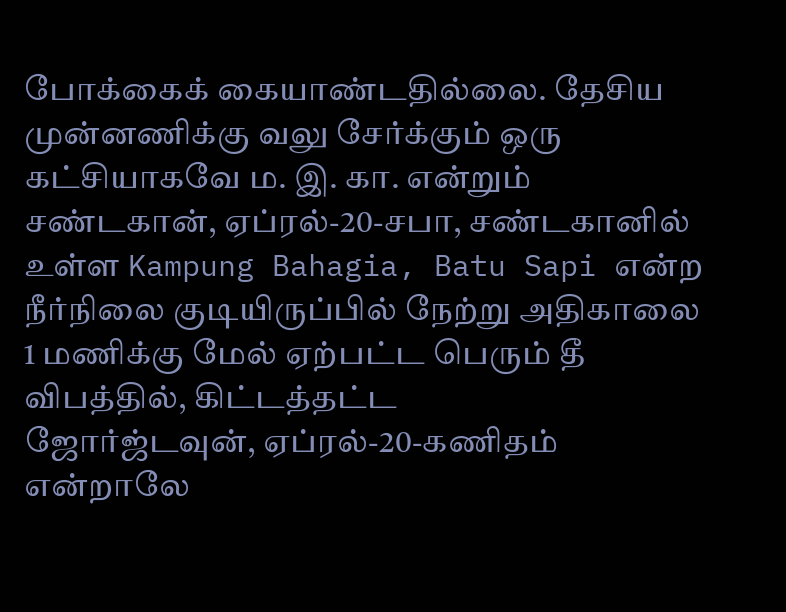போக்கைக் கையாண்டதில்லை. தேசிய முன்னணிக்கு வலு சேர்க்கும் ஒரு கட்சியாகவே ம. இ. கா. என்றும்
சண்டகான், ஏப்ரல்-20-சபா, சண்டகானில் உள்ள Kampung Bahagia, Batu Sapi என்ற நீர்நிலை குடியிருப்பில் நேற்று அதிகாலை 1 மணிக்கு மேல் ஏற்பட்ட பெரும் தீ விபத்தில், கிட்டத்தட்ட
ஜோர்ஜ்டவுன், ஏப்ரல்-20-கணிதம் என்றாலே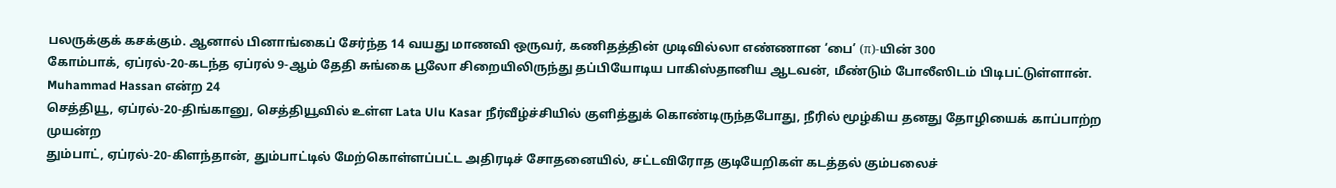பலருக்குக் கசக்கும். ஆனால் பினாங்கைப் சேர்ந்த 14 வயது மாணவி ஒருவர், கணிதத்தின் முடிவில்லா எண்ணான ‘பை’ (π)-யின் 300
கோம்பாக், ஏப்ரல்-20-கடந்த ஏப்ரல் 9-ஆம் தேதி சுங்கை பூலோ சிறையிலிருந்து தப்பியோடிய பாகிஸ்தானிய ஆடவன், மீண்டும் போலீஸிடம் பிடிபட்டுள்ளான். Muhammad Hassan என்ற 24
செத்தியூ, ஏப்ரல்-20-திங்கானு, செத்தியூவில் உள்ள Lata Ulu Kasar நீர்வீழ்ச்சியில் குளித்துக் கொண்டிருந்தபோது, நீரில் மூழ்கிய தனது தோழியைக் காப்பாற்ற முயன்ற
தும்பாட், ஏப்ரல்-20-கிளந்தான், தும்பாட்டில் மேற்கொள்ளப்பட்ட அதிரடிச் சோதனையில், சட்டவிரோத குடியேறிகள் கடத்தல் கும்பலைச்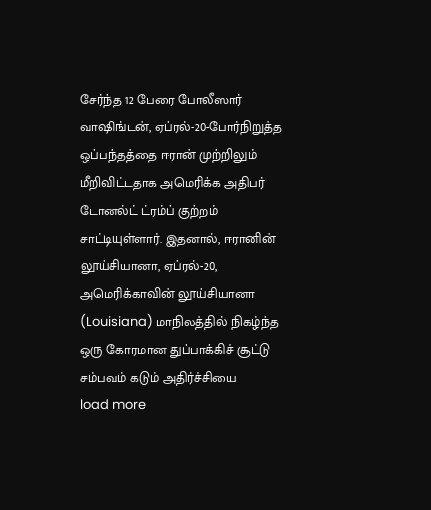சேர்ந்த 12 பேரை போலீஸார்
வாஷிங்டன், ஏப்ரல்-20-போர்நிறுத்த ஒப்பந்தத்தை ஈரான் முற்றிலும் மீறிவிட்டதாக அமெரிக்க அதிபர் டோனல்ட் ட்ரம்ப் குற்றம் சாட்டியுள்ளார். இதனால், ஈரானின்
லூய்சியானா, ஏப்ரல்-20, அமெரிக்காவின் லூய்சியானா (Louisiana) மாநிலத்தில் நிகழ்ந்த ஒரு கோரமான துப்பாக்கிச் சூட்டு சம்பவம் கடும் அதிர்ச்சியை
load more